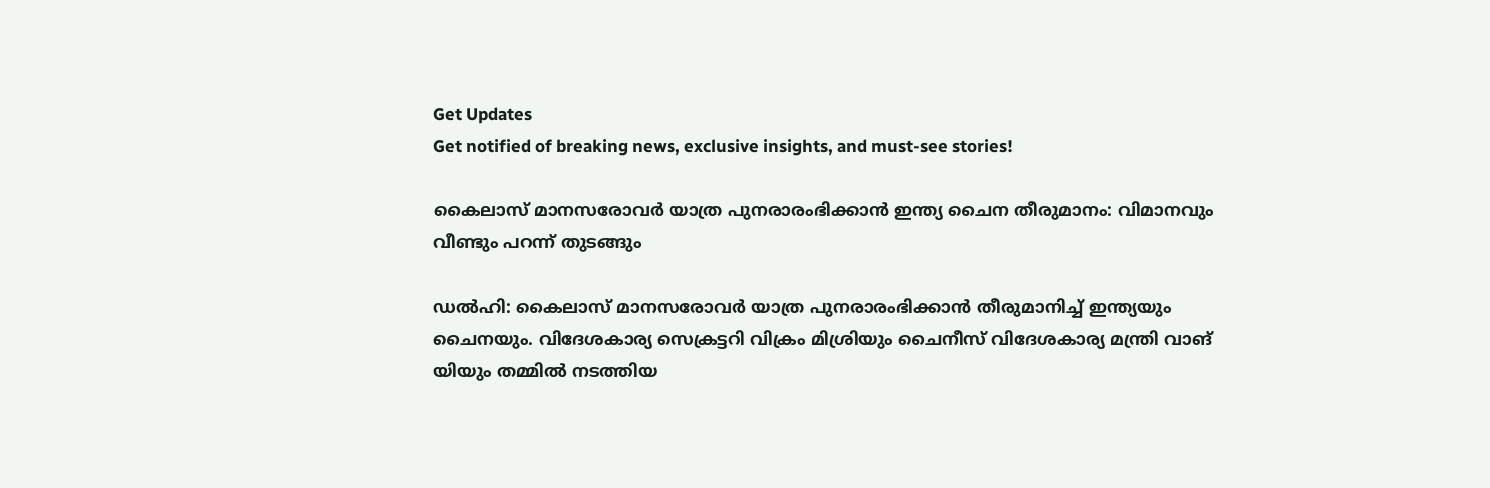Get Updates
Get notified of breaking news, exclusive insights, and must-see stories!

കൈലാസ് മാനസരോവർ യാത്ര പുനരാരംഭിക്കാന്‍ ഇന്ത്യ ചൈന തീരുമാനം: വിമാനവും വീണ്ടും പറന്ന് തുടങ്ങും

ഡല്‍ഹി: കൈലാസ് മാനസരോവർ യാത്ര പുനരാരംഭിക്കാൻ തീരുമാനിച്ച് ഇന്ത്യയും ചൈനയും. വിദേശകാര്യ സെക്രട്ടറി വിക്രം മിശ്രിയും ചൈനീസ് വിദേശകാര്യ മന്ത്രി വാങ് യിയും തമ്മിൽ നടത്തിയ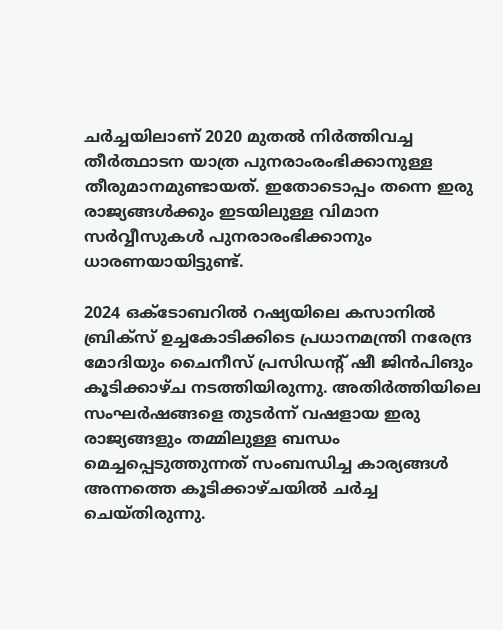ചർച്ചയിലാണ് 2020 മുതൽ നിർത്തിവച്ച തീർത്ഥാടന യാത്ര പുനരാംരംഭിക്കാനുള്ള തീരുമാനമുണ്ടായത്. ഇതോടൊപ്പം തന്നെ ഇരു രാജ്യങ്ങള്‍ക്കും ഇടയിലുള്ള വിമാന സർവ്വീസുകള്‍ പുനരാരംഭിക്കാനും ധാരണയായിട്ടുണ്ട്.

2024 ഒക്ടോബറില്‍ റഷ്യയിലെ കസാനില്‍ ബ്രിക്സ് ഉച്ചകോടിക്കിടെ പ്രധാനമന്ത്രി നരേന്ദ്ര മോദിയും ചൈനീസ് പ്രസിഡന്റ് ഷീ ജിന്‍പിങും കൂടിക്കാഴ്ച നടത്തിയിരുന്നു. അതിർത്തിയിലെ സംഘർഷങ്ങളെ തുടർന്ന് വഷളായ ഇരു രാജ്യങ്ങളും തമ്മിലുള്ള ബന്ധം മെച്ചപ്പെടുത്തുന്നത് സംബന്ധിച്ച കാര്യങ്ങള്‍ അന്നത്തെ കൂടിക്കാഴ്ചയില്‍ ചർച്ച ചെയ്തിരുന്നു.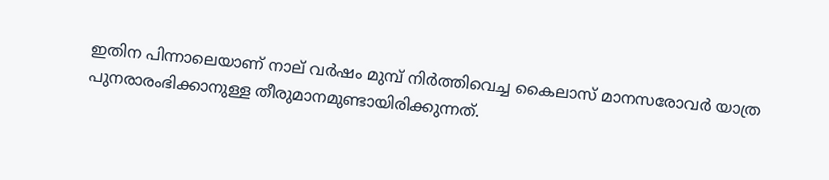ഇതിന പിന്നാലെയാണ് നാല് വർഷം മുമ്പ് നിർത്തിവെച്ച കൈലാസ് മാനസരോവർ യാത്ര പുനരാരംഭിക്കാനുള്ള തീരുമാനമുണ്ടായിരിക്കുന്നത്.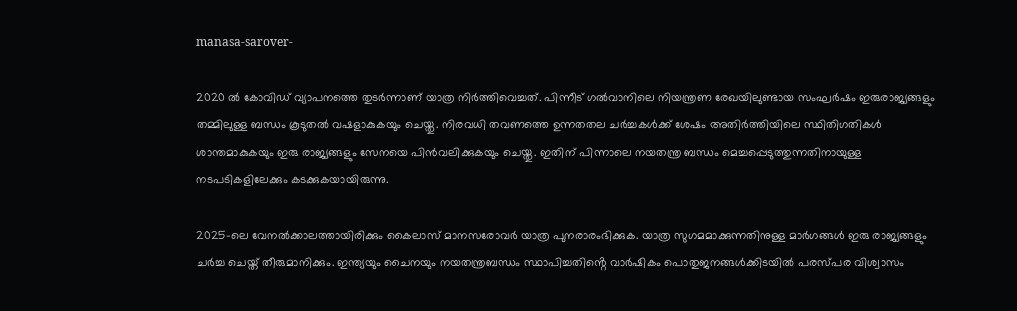manasa-sarover-

2020 ല്‍ കോവിഡ് വ്യാപനത്തെ തുടർന്നാണ് യാത്ര നിർത്തിവെച്ചത്. പിന്നീട് ഗല്‍വാനിലെ നിയന്ത്രണ രേഖയിലുണ്ടായ സംഘർഷം ഇരുരാജ്യങ്ങളും തമ്മിലുള്ള ബന്ധം കൂടുതല്‍ വഷളാകുകയും ചെയ്തു. നിരവധി തവണത്തെ ഉന്നതതല ചർച്ചകള്‍ക്ക് ശേഷം അതിർത്തിയിലെ സ്ഥിതിഗതികള്‍ ശാന്തമാകുകയും ഇരു രാജ്യങ്ങളും സേനയെ പിന്‍വലിക്കുകയും ചെയ്തു. ഇതിന് പിന്നാലെ നയതന്ത്ര ബന്ധം മെച്ചപ്പെടുത്തുന്നതിനായുള്ള നടപടികളിലേക്കും കടക്കുകയായിരുന്നു.

2025-ലെ വേനൽക്കാലത്തായിരിക്കും കൈലാസ് മാനസരോവർ യാത്ര പുനരാരംഭിക്കുക. യാത്ര സുഗമമാക്കുന്നതിനുള്ള മാർഗങ്ങൾ ഇരു രാജ്യങ്ങളും ചർച്ച ചെയ്ത് തീരുമാനിക്കും. ഇന്ത്യയും ചൈനയും നയതന്ത്രബന്ധം സ്ഥാപിച്ചതിൻ്റെ വാർഷികം പൊതുജനങ്ങൾക്കിടയിൽ പരസ്പര വിശ്വാസം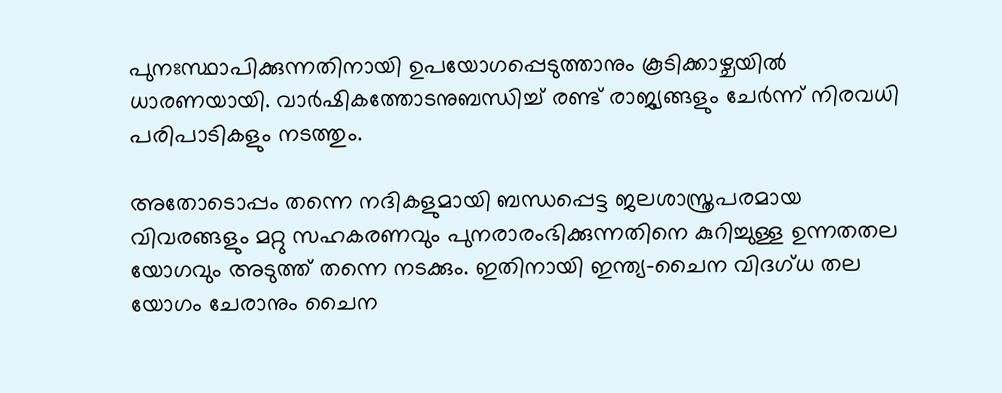പുനഃസ്ഥാപിക്കുന്നതിനായി ഉപയോഗപ്പെടുത്താനും കൂടിക്കാഴ്ചയില്‍ ധാരണയായി. വാർഷികത്തോടനുബന്ധിച്ച് രണ്ട് രാജ്യങ്ങളും ചേർന്ന് നിരവധി പരിപാടികളും നടത്തും.

അതോടൊപ്പം തന്നെ നദികളുമായി ബന്ധപ്പെട്ട ജലശാസ്ത്രപരമായ വിവരങ്ങളും മറ്റു സഹകരണവും പുനരാരംഭിക്കുന്നതിനെ കുറിച്ചുള്ള ഉന്നതതല യോഗവും അടുത്ത് തന്നെ നടക്കും. ഇതിനായി ഇന്ത്യ-ചൈന വിദഗ്‌ധ തല യോഗം ചേരാനും ചൈന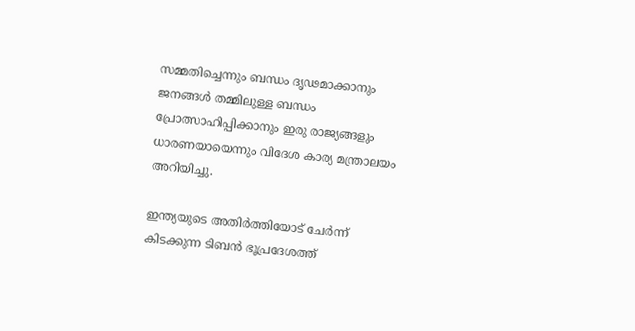സമ്മതിച്ചെന്നും ബന്ധം ദൃഢമാക്കാനും ജനങ്ങൾ തമ്മിലുള്ള ബന്ധം പ്രോത്സാഹിപ്പിക്കാനും ഇരു രാജ്യങ്ങളും ധാരണയായെന്നും വിദേശ കാര്യ മന്ത്രാലയം അറിയിച്ചു.

ഇന്ത്യയുടെ അതിർത്തിയോട് ചേർന്ന് കിടക്കുന്ന ടിബന്‍ ഭൂപ്രദേശത്ത്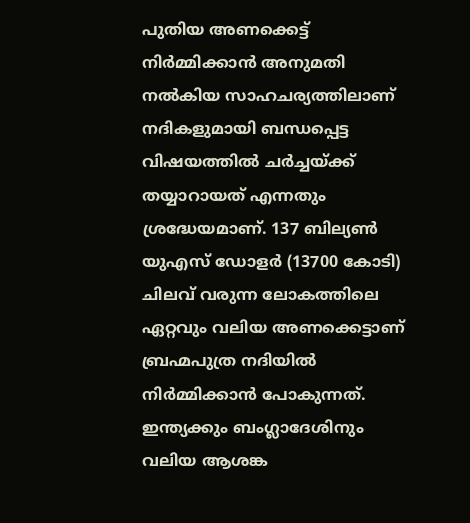പുതിയ അണക്കെട്ട് നിർമ്മിക്കാന്‍ അനുമതി നല്‍കിയ സാഹചര്യത്തിലാണ് നദികളുമായി ബന്ധപ്പെട്ട വിഷയത്തില്‍ ചർച്ചയ്ക്ക് തയ്യാറായത് എന്നതും ശ്രദ്ധേയമാണ്. 137 ബില്യൺ യുഎസ് ഡോളർ (13700 കോടി) ചിലവ് വരുന്ന ലോകത്തിലെ ഏറ്റവും വലിയ അണക്കെട്ടാണ് ബ്രഹ്മപുത്ര നദിയിൽ നിർമ്മിക്കാന്‍ പോകുന്നത്. ഇന്ത്യക്കും ബംഗ്ലാദേശിനും വലിയ ആശങ്ക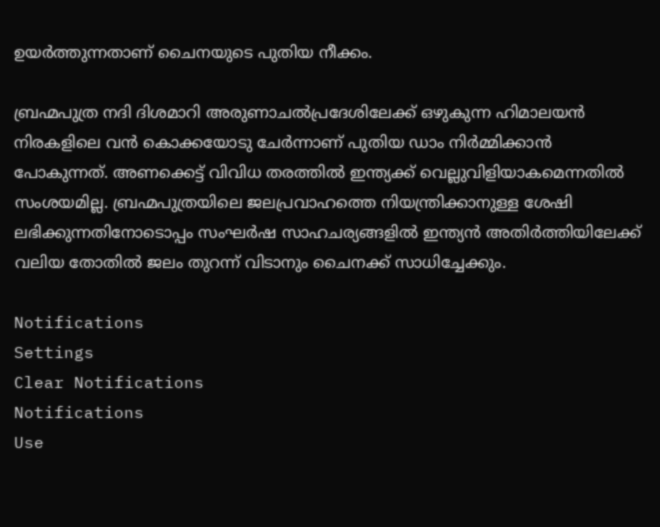ഉയർത്തുന്നതാണ് ചൈനയുടെ പുതിയ നീക്കം.

ബ്രഹ്മപുത്ര നദി ദിശമാറി അരുണാചൽപ്രദേശിലേക്ക് ഒഴുകുന്ന ഹിമാലയൻ നിരകളിലെ വൻ കൊക്കയോടു ചേർന്നാണ് പുതിയ ഡാം നിർമ്മിക്കാന്‍ പോകുന്നത്. അണക്കെട്ട് വിവിധ തരത്തില്‍ ഇന്ത്യക്ക് വെല്ലുവിളിയാകമെന്നതില്‍ സംശയമില്ല. ബ്രഹ്മപുത്രയിലെ ജലപ്രവാഹത്തെ നിയന്ത്രിക്കാനുള്ള ശേഷി ലഭിക്കുന്നതിനോടൊപ്പം സംഘർഷ സാഹചര്യങ്ങളില്‍ ഇന്ത്യന്‍ അതിർത്തിയിലേക്ക് വലിയ തോതില്‍ ജലം തുറന്ന് വിടാനും ചൈനക്ക് സാധിച്ചേക്കും.

Notifications
Settings
Clear Notifications
Notifications
Use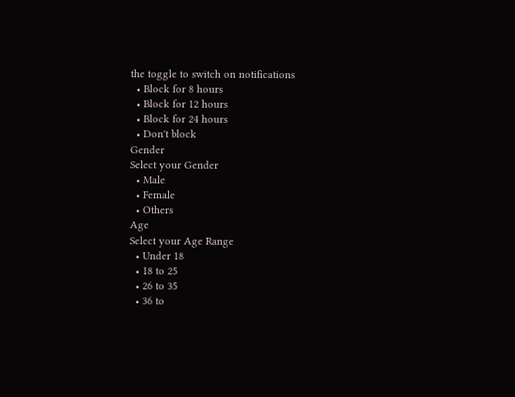the toggle to switch on notifications
  • Block for 8 hours
  • Block for 12 hours
  • Block for 24 hours
  • Don't block
Gender
Select your Gender
  • Male
  • Female
  • Others
Age
Select your Age Range
  • Under 18
  • 18 to 25
  • 26 to 35
  • 36 to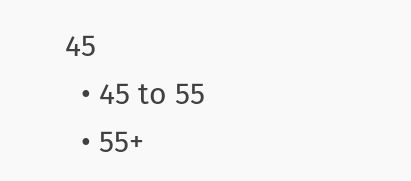45
  • 45 to 55
  • 55+